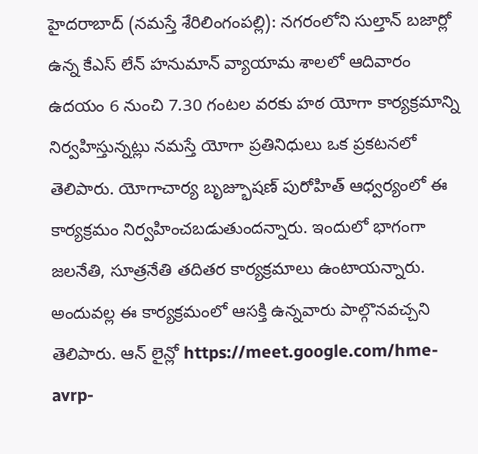హైదరాబాద్ (నమస్తే శేరిలింగంపల్లి): నగరంలోని సుల్తాన్ బజార్లో ఉన్న కేఎస్ లేన్ హనుమాన్ వ్యాయామ శాలలో ఆదివారం ఉదయం 6 నుంచి 7.30 గంటల వరకు హఠ యోగా కార్యక్రమాన్ని నిర్వహిస్తున్నట్లు నమస్తే యోగా ప్రతినిధులు ఒక ప్రకటనలో తెలిపారు. యోగాచార్య బృజ్భూషణ్ పురోహిత్ ఆధ్వర్యంలో ఈ కార్యక్రమం నిర్వహించబడుతుందన్నారు. ఇందులో భాగంగా జలనేతి, సూత్రనేతి తదితర కార్యక్రమాలు ఉంటాయన్నారు. అందువల్ల ఈ కార్యక్రమంలో ఆసక్తి ఉన్నవారు పాల్గొనవచ్చని తెలిపారు. ఆన్ లైన్లో https://meet.google.com/hme-avrp-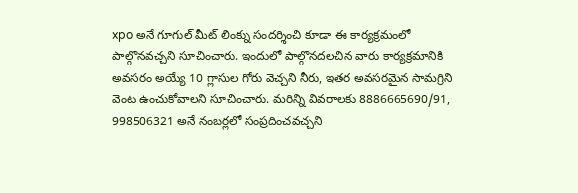xpo అనే గూగుల్ మీట్ లింక్ను సందర్శించి కూడా ఈ కార్యక్రమంలో పాల్గొనవచ్చని సూచించారు. ఇందులో పాల్గొనదలచిన వారు కార్యక్రమానికి అవసరం అయ్యే 10 గ్లాసుల గోరు వెచ్చని నీరు, ఇతర అవసరమైన సామగ్రిని వెంట ఉంచుకోవాలని సూచించారు. మరిన్ని వివరాలకు 8886665690/91, 998506321 అనే నంబర్లలో సంప్రదించవచ్చని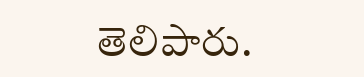తెలిపారు.